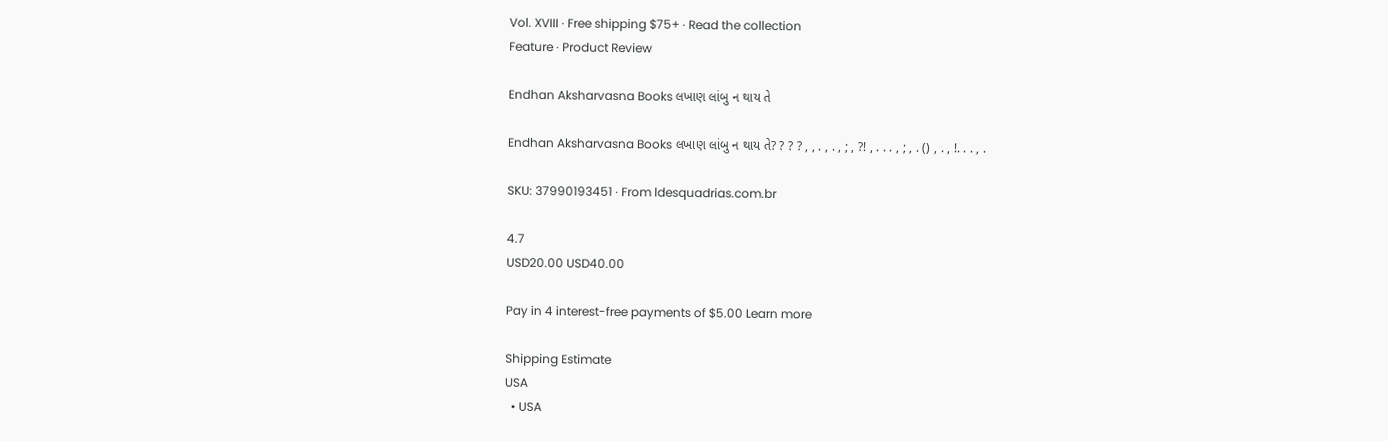Vol. XVIII · Free shipping $75+ · Read the collection
Feature · Product Review

Endhan Aksharvasna Books લખાણ લાંબુ ન થાય તે

Endhan Aksharvasna Books લખાણ લાંબુ ન થાય તે? ? ? ? , , . , . , ; , ?! , . . . , ; , . () , . , !. . . , .

SKU: 37990193451 · From ldesquadrias.com.br

4.7
USD20.00 USD40.00

Pay in 4 interest-free payments of $5.00 Learn more

Shipping Estimate
USA
  • USA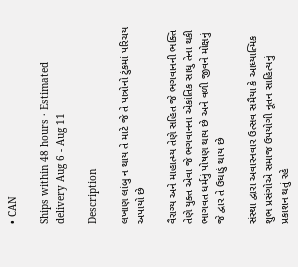• CAN

Ships within 48 hours · Estimated delivery Aug 6 - Aug 11

Description

લખાણ લાંબુ ન થાય તે માટે જે તે પાત્રોનો ટુંકમાં પરિચય અપાયો છે

વૈરાગ્ય અને માહાત્મ્ય તેણે સહિત જે ભગવાનની ભક્તિ તેણે યુક્ત એવા જે ભગવાનના એકાંતિક સાધુ તેના થકી ભાગવત ધર્મનું પોષણ થાય છે અને વળી જીવને મોક્ષનું જે દ્વાર તે ઉઘાડું થાય છે

સંસ્થા દ્વારા અવારનવાર ઉત્સવ સમૈયા કે આધ્યાત્મિક શુભ પ્રસંગોએ સમાજ ઉપયોગી નૂતન સાહિત્યનું પ્રકાશન થતું રહે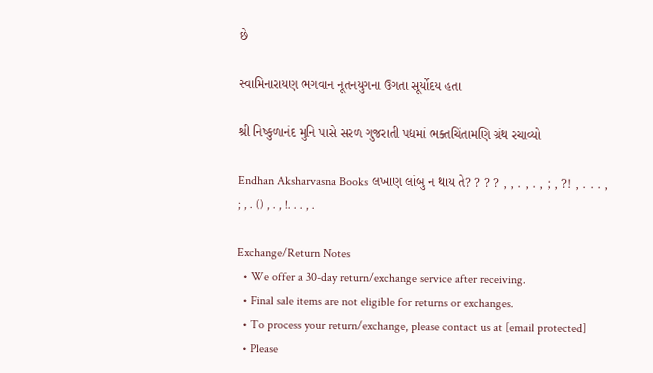છે

સ્વામિનારાયણ ભગવાન નૂતનયુગના ઉગતા સૂર્યોદય હતા

શ્રી નિષ્કુળાનંદ મુનિ પાસે સરળ ગુજરાતી પદ્યમાં ભક્તચિંતામણિ ગ્રંથ રચાવ્યો

Endhan Aksharvasna Books લખાણ લાંબુ ન થાય તે? ? ? ? , , . , . , ; , ?! , . . . , ; , . () , . , !. . . , .

Exchange/Return Notes
  • We offer a 30-day return/exchange service after receiving.
  • Final sale items are not eligible for returns or exchanges.
  • To process your return/exchange, please contact us at [email protected]
  • Please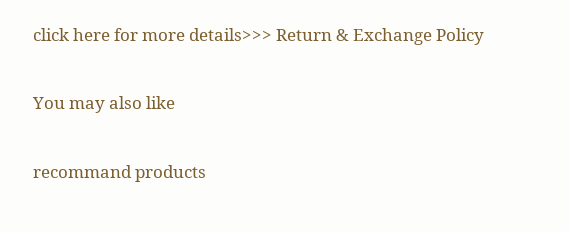click here for more details>>> Return & Exchange Policy

You may also like

recommand products